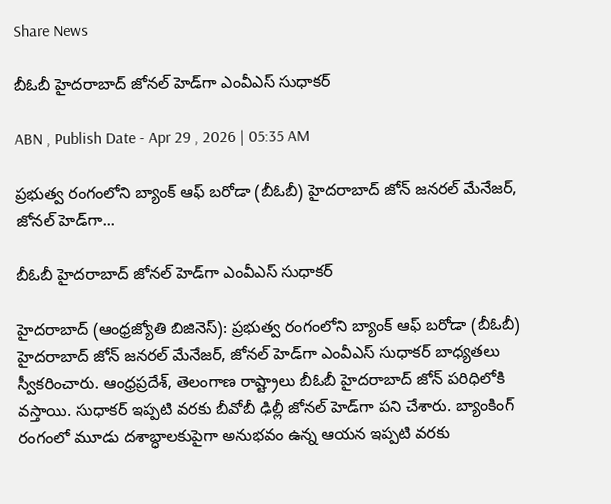Share News

బీఓబీ హైదరాబాద్‌ జోనల్‌ హెడ్‌గా ఎంవీఎస్‌ సుధాకర్‌

ABN , Publish Date - Apr 29 , 2026 | 05:35 AM

ప్రభుత్వ రంగంలోని బ్యాంక్‌ ఆఫ్‌ బరోడా (బీఓబీ) హైదరాబాద్‌ జోన్‌ జనరల్‌ మేనేజర్‌, జోనల్‌ హెడ్‌గా...

బీఓబీ హైదరాబాద్‌ జోనల్‌ హెడ్‌గా ఎంవీఎస్‌ సుధాకర్‌

హైదరాబాద్‌ (ఆంధ్రజ్యోతి బిజినెస్‌): ప్రభుత్వ రంగంలోని బ్యాంక్‌ ఆఫ్‌ బరోడా (బీఓబీ) హైదరాబాద్‌ జోన్‌ జనరల్‌ మేనేజర్‌, జోనల్‌ హెడ్‌గా ఎంవీఎస్‌ సుధాకర్‌ బాధ్యతలు స్వీకరించారు. ఆంధ్రప్రదేశ్‌, తెలంగాణ రాష్ట్రాలు బీఓబీ హైదరాబాద్‌ జోన్‌ పరిధిలోకి వస్తాయి. సుధాకర్‌ ఇప్పటి వరకు బీవోబీ ఢిల్లీ జోనల్‌ హెడ్‌గా పని చేశారు. బ్యాంకింగ్‌ రంగంలో మూడు దశాబ్ధాలకుపైగా అనుభవం ఉన్న ఆయన ఇప్పటి వరకు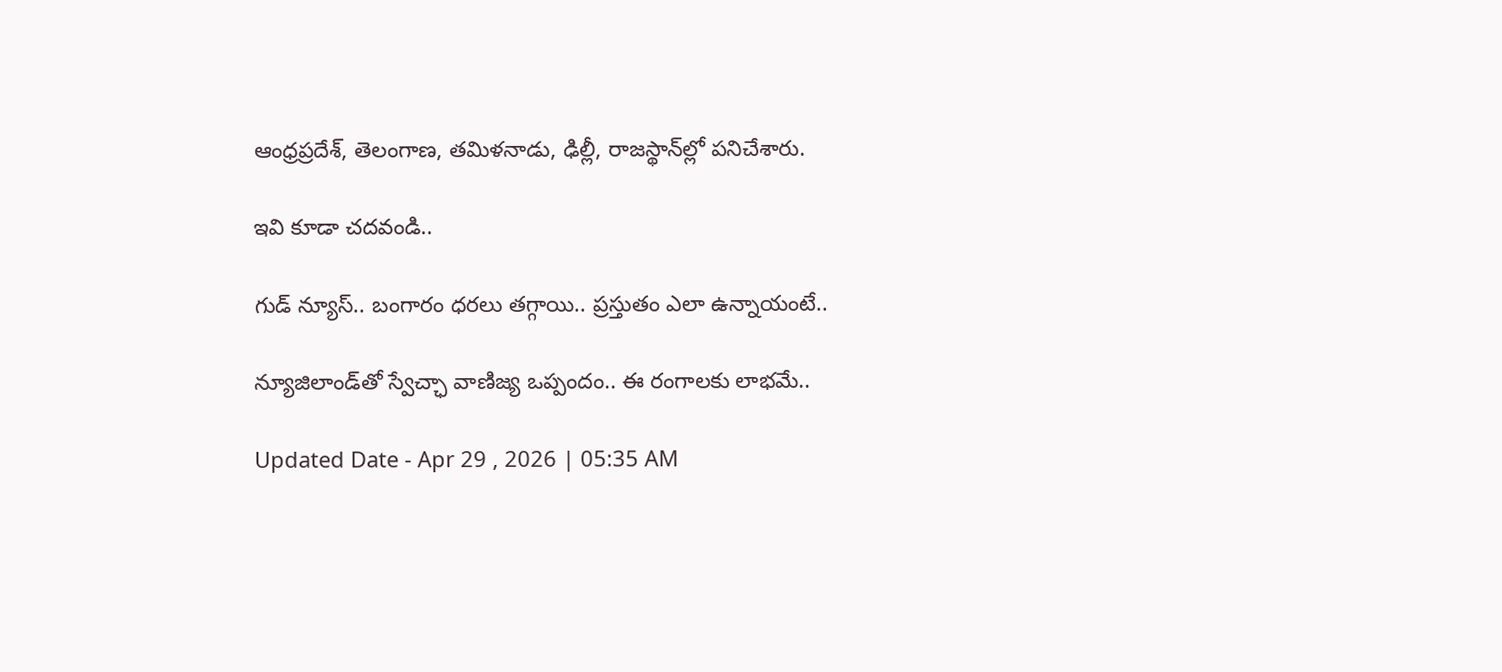ఆంధ్రప్రదేశ్‌, తెలంగాణ, తమిళనాడు, ఢిల్లీ, రాజస్థాన్‌ల్లో పనిచేశారు.

ఇవి కూడా చదవండి..

గుడ్ న్యూస్.. బంగారం ధరలు తగ్గాయి.. ప్రస్తుతం ఎలా ఉన్నాయంటే..

న్యూజిలాండ్‌తో స్వేచ్ఛా వాణిజ్య ఒప్పందం.. ఈ రంగాలకు లాభమే..

Updated Date - Apr 29 , 2026 | 05:35 AM